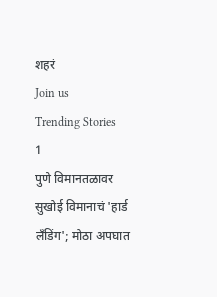शहरं
Join us
Trending Stories
1
पुणे विमानतळावर सुखोई विमानाचं 'हार्ड लँडिंग'; मोठा अपघात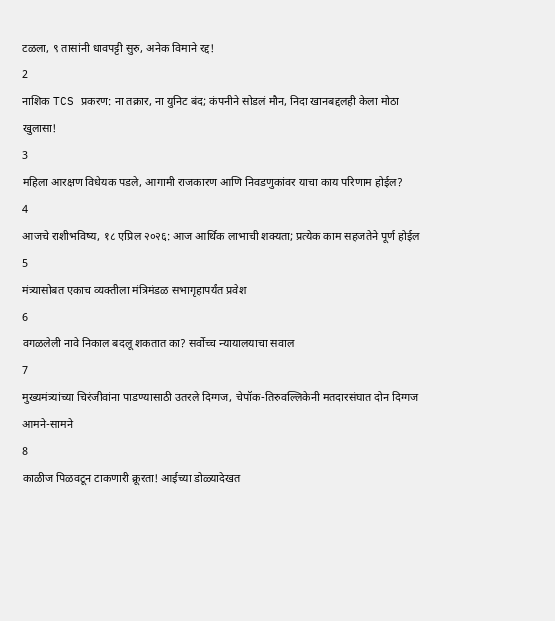टळला, ९ तासांनी धावपट्टी सुरु, अनेक विमाने रद्द!
2
नाशिक TCS प्रकरण: ना तक्रार, ना युनिट बंद; कंपनीने सोडलं मौन, निदा खानबद्दलही केला मोठा खुलासा!
3
महिला आरक्षण विधेयक पडले, आगामी राजकारण आणि निवडणुकांवर याचा काय परिणाम होईल?
4
आजचे राशीभविष्य, १८ एप्रिल २०२६: आज आर्थिक लाभाची शक्यता; प्रत्येक काम सहजतेने पूर्ण होईल
5
मंत्र्यासोबत एकाच व्यक्तीला मंत्रिमंडळ सभागृहापर्यंत प्रवेश
6
वगळलेली नावे निकाल बदलू शकतात का? सर्वोच्च न्यायालयाचा सवाल
7
मुख्यमंत्र्यांच्या चिरंजीवांना पाडण्यासाठी उतरले दिग्गज, चेपॉक-तिरुवल्लिकेनी मतदारसंघात दोन दिग्गज आमने-सामने
8
काळीज पिळवटून टाकणारी क्रूरता! आईच्या डोळ्यादेखत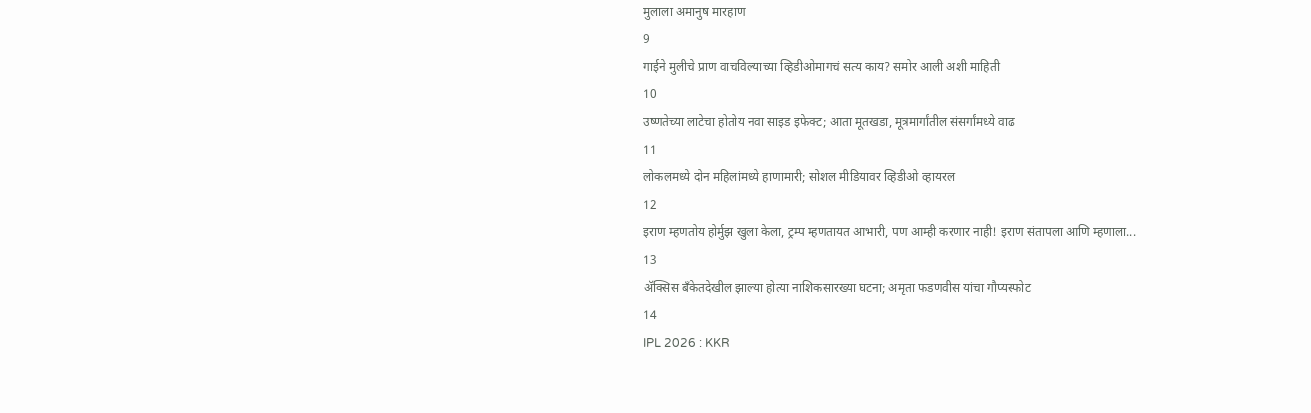मुलाला अमानुष मारहाण
9
गाईने मुलीचे प्राण वाचविल्याच्या व्हिडीओमागचं सत्य काय? समोर आली अशी माहिती
10
उष्णतेच्या लाटेचा होतोय नवा साइड इफेक्ट; आता मूतखडा, मूत्रमार्गांतील संसर्गांमध्ये वाढ
11
लोकलमध्ये दोन महिलांमध्ये हाणामारी; सोशल मीडियावर व्हिडीओ व्हायरल
12
इराण म्हणतोय होर्मुझ खुला केला, ट्रम्प म्हणतायत आभारी, पण आम्ही करणार नाही! इराण संतापला आणि म्हणाला...
13
ॲक्सिस बँकेतदेखील झाल्या होत्या नाशिकसारख्या घटना; अमृता फडणवीस यांचा गौप्यस्फोट
14
IPL 2026 : KKR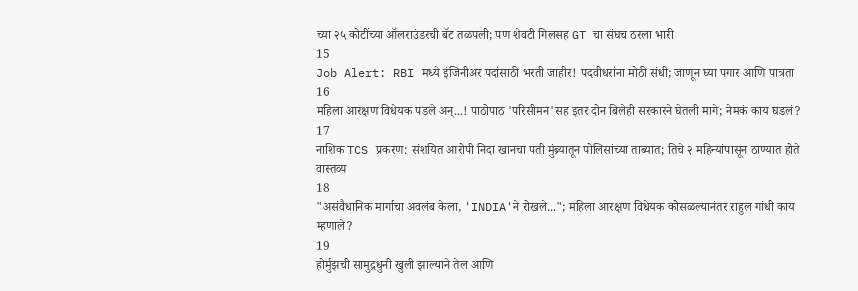च्या २५ कोटींच्या ऑलराउंडरची बॅट तळपली; पण शेवटी गिलसह GT चा संघच ठरला भारी
15
Job Alert: RBI मध्ये इंजिनीअर पदांसाठी भरती जाहीर! पदवीधरांना मोठी संधी; जाणून घ्या पगार आणि पात्रता
16
महिला आरक्षण विधेयक पडले अन्...! पाठोपाठ 'परिसीमन'सह इतर दोन बिलेही सरकारने घेतली मागे; नेमकं काय घडलं?
17
नाशिक TCS प्रकरण: संशयित आरोपी निदा खानचा पती मुंब्र्यातून पोलिसांच्या ताब्यात; तिचे २ महिन्यांपासून ठाण्यात होते वास्तव्य
18
"असंवैधानिक मार्गाचा अवलंब केला, 'INDIA'ने रोखले..."; महिला आरक्षण विधेयक कोसळल्यानंतर राहुल गांधी काय म्हणाले?
19
होर्मुझची सामुद्रधुनी खुली झाल्याने तेल आणि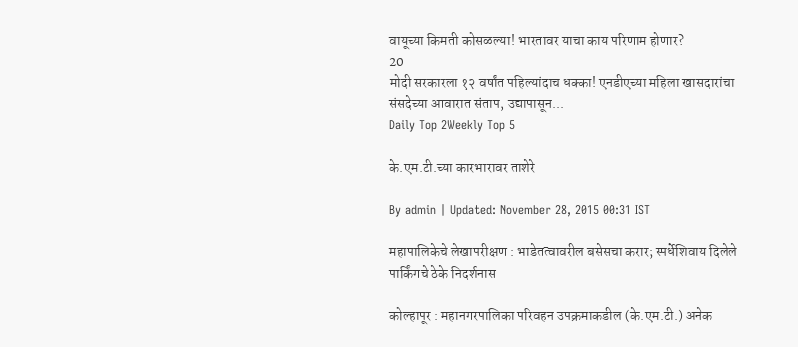वायूच्या किमती कोसळल्या! भारतावर याचा काय परिणाम होणार?
20
मोदी सरकारला १२ वर्षांत पहिल्यांदाच धक्का! एनडीएच्या महिला खासदारांचा संसदेच्या आवारात संताप, उद्यापासून...
Daily Top 2Weekly Top 5

के.एम.टी.च्या कारभारावर ताशेरे

By admin | Updated: November 28, 2015 00:31 IST

महापालिकेचे लेखापरीक्षण : भाडेतत्वावरील बसेसचा करार; स्पर्धेशिवाय दिलेले पार्किंगचे ठेके निदर्शनास

कोल्हापूर : महानगरपालिका परिवहन उपक्रमाकडील (के.एम.टी.) अनेक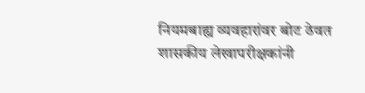नियमबाह्य व्यवहारांवर बोट ठेवत शासकीय लेखापरीक्षकांनी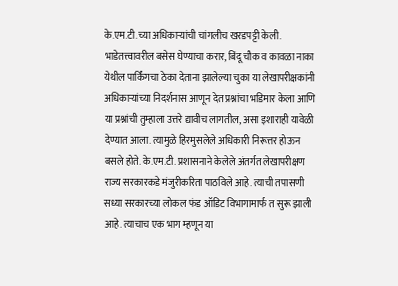के.एम.टी.च्या अधिकाऱ्यांची चांगलीच खरडपट्टी केली. भाडेतत्त्वावरील बसेस घेण्याचा करार, बिंदू चौक व कावळा नाका येथील पार्किंगचा ठेका देताना झालेल्या चुका या लेखापरीक्षकांनी अधिकाऱ्यांच्या निदर्शनास आणून देत प्रश्नांचा भडिमार केला आणि या प्रश्नांची तुम्हाला उत्तरे द्यावीच लागतील, असा इशाराही यावेळी देण्यात आला. त्यामुळे हिरमुसलेले अधिकारी निरूत्तर होऊन बसले होते. के.एम.टी. प्रशासनाने केलेले अंतर्गत लेखापरीक्षण राज्य सरकारकडे मंजुरीकरिता पाठविले आहे. त्याची तपासणी सध्या सरकारच्या लोकल फंड ऑडिट विभागामार्फ त सुरू झाली आहे. त्याचाच एक भाग म्हणून या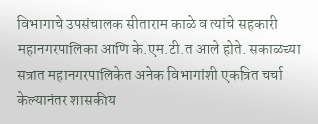विभागाचे उपसंचालक सीताराम काळे व त्यांचे सहकारी महानगरपालिका आणि के.एम.टी.त आले होते. सकाळच्या सत्रात महानगरपालिकेत अनेक विभागांशी एकत्रित चर्चा केल्यानंतर शासकीय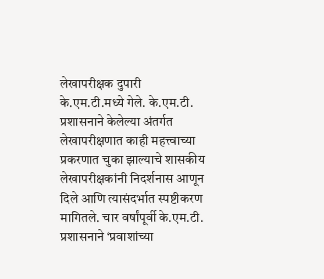लेखापरीक्षक दुपारी के.एम.टी.मध्ये गेले. के.एम.टी. प्रशासनाने केलेल्या अंतर्गत लेखापरीक्षणात काही महत्त्वाच्या प्रकरणात चुका झाल्याचे शासकीय लेखापरीक्षकांनी निदर्शनास आणून दिले आणि त्यासंदर्भात स्पष्टीकरण मागितले. चार वर्षांपूर्वी के.एम.टी. प्रशासनाने ‘प्रवाशांच्या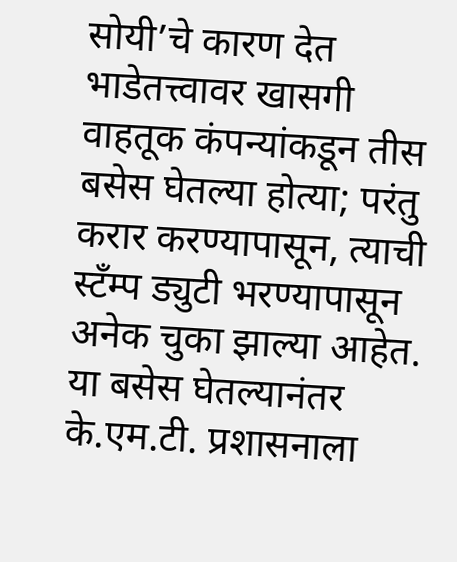सोयी’चे कारण देत भाडेतत्त्वावर खासगी वाहतूक कंपन्यांकडून तीस बसेस घेतल्या होत्या; परंतु करार करण्यापासून, त्याची स्टँम्प ड्युटी भरण्यापासून अनेक चुका झाल्या आहेत. या बसेस घेतल्यानंतर के.एम.टी. प्रशासनाला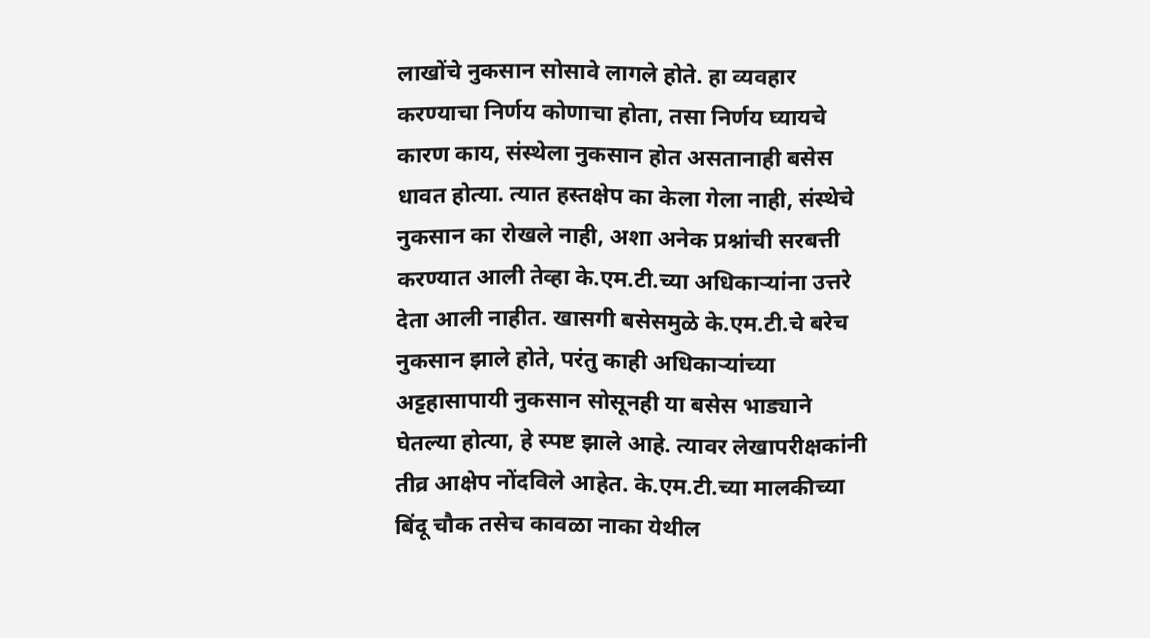लाखोंचे नुकसान सोसावे लागले होते. हा व्यवहार करण्याचा निर्णय कोणाचा होता, तसा निर्णय घ्यायचे कारण काय, संस्थेला नुकसान होत असतानाही बसेस धावत होत्या. त्यात हस्तक्षेप का केला गेला नाही, संस्थेचे नुकसान का रोखले नाही, अशा अनेक प्रश्नांची सरबत्ती करण्यात आली तेव्हा के.एम.टी.च्या अधिकाऱ्यांना उत्तरे देता आली नाहीत. खासगी बसेसमुळे के.एम.टी.चे बरेच नुकसान झाले होते, परंतु काही अधिकाऱ्यांच्या अट्टहासापायी नुकसान सोसूनही या बसेस भाड्याने घेतल्या होत्या, हे स्पष्ट झाले आहे. त्यावर लेखापरीक्षकांनी तीव्र आक्षेप नोंदविले आहेत. के.एम.टी.च्या मालकीच्या बिंदू चौक तसेच कावळा नाका येथील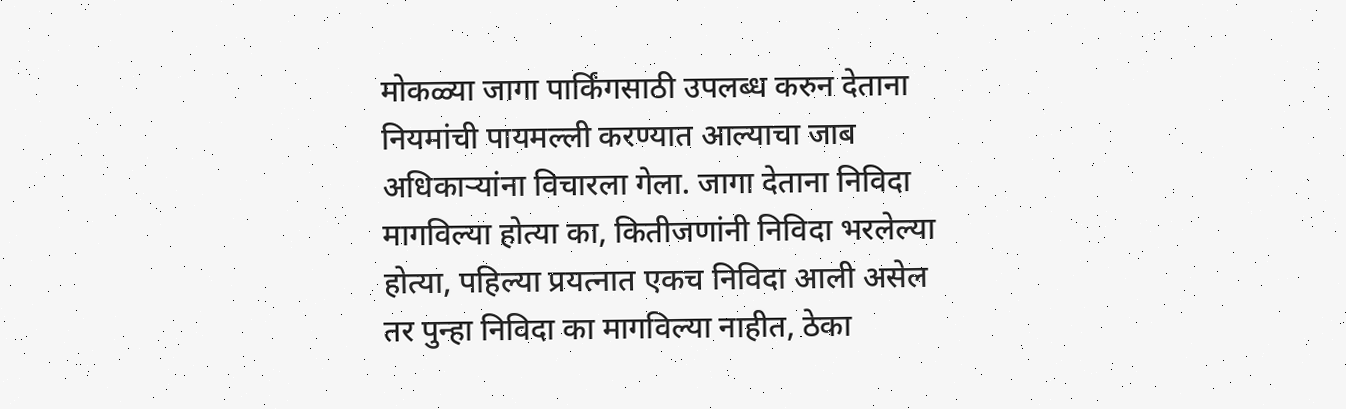मोकळ्या जागा पार्किंगसाठी उपलब्ध करुन देताना नियमांची पायमल्ली करण्यात आल्याचा जाब अधिकाऱ्यांना विचारला गेला. जागा देताना निविदा मागविल्या होत्या का, कितीजणांनी निविदा भरलेल्या होत्या, पहिल्या प्रयत्नात एकच निविदा आली असेल तर पुन्हा निविदा का मागविल्या नाहीत, ठेका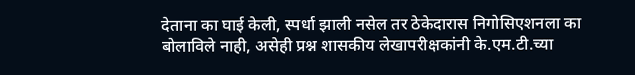देताना का घाई केली, स्पर्धा झाली नसेल तर ठेकेदारास निगोसिएशनला का बोलाविले नाही, असेही प्रश्न शासकीय लेखापरीक्षकांनी के.एम.टी.च्या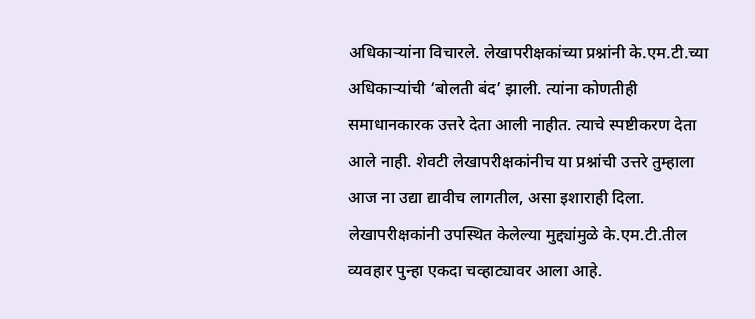अधिकाऱ्यांना विचारले. लेखापरीक्षकांच्या प्रश्नांनी के.एम.टी.च्या अधिकाऱ्यांची ‘बोलती बंद’ झाली. त्यांना कोणतीही समाधानकारक उत्तरे देता आली नाहीत. त्याचे स्पष्टीकरण देता आले नाही. शेवटी लेखापरीक्षकांनीच या प्रश्नांची उत्तरे तुम्हाला आज ना उद्या द्यावीच लागतील, असा इशाराही दिला. लेखापरीक्षकांनी उपस्थित केलेल्या मुद्द्यांमुळे के.एम.टी.तील व्यवहार पुन्हा एकदा चव्हाट्यावर आला आहे.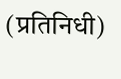(प्रतिनिधी)